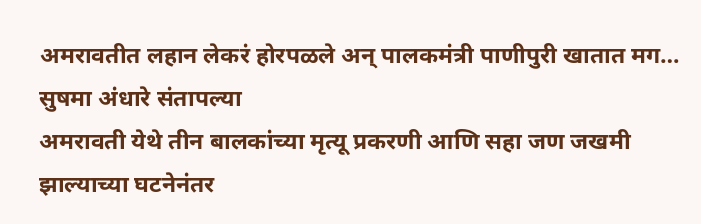अमरावतीत लहान लेकरं होरपळले अन् पालकमंत्री पाणीपुरी खातात मग… सुषमा अंधारे संतापल्या
अमरावती येथे तीन बालकांच्या मृत्यू प्रकरणी आणि सहा जण जखमी झाल्याच्या घटनेनंतर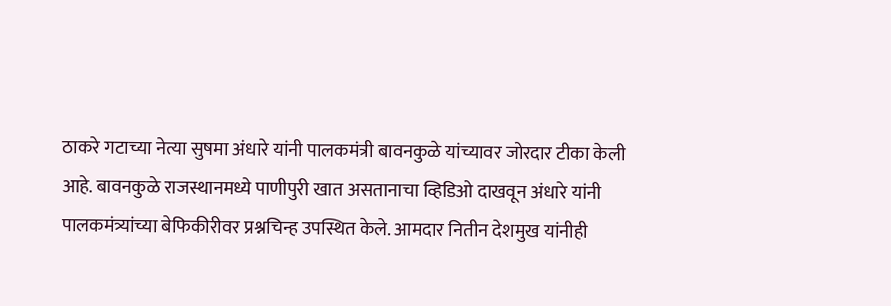ठाकरे गटाच्या नेत्या सुषमा अंधारे यांनी पालकमंत्री बावनकुळे यांच्यावर जोरदार टीका केली आहे. बावनकुळे राजस्थानमध्ये पाणीपुरी खात असतानाचा व्हिडिओ दाखवून अंधारे यांनी पालकमंत्र्यांच्या बेफिकीरीवर प्रश्नचिन्ह उपस्थित केले. आमदार नितीन देशमुख यांनीही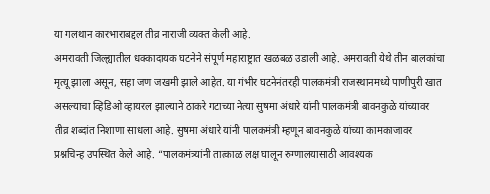या गलथान कारभाराबद्दल तीव्र नाराजी व्यक्त केली आहे.
अमरावती जिल्ह्यातील धक्कादायक घटनेने संपूर्ण महाराष्ट्रात खळबळ उडाली आहे. अमरावती येथे तीन बालकांचा मृत्यू झाला असून, सहा जण जखमी झाले आहेत. या गंभीर घटनेनंतरही पालकमंत्री राजस्थानमध्ये पाणीपुरी खात असल्याचा व्हिडिओ व्हायरल झाल्याने ठाकरे गटाच्या नेत्या सुषमा अंधारे यांनी पालकमंत्री बावनकुळे यांच्यावर तीव्र शब्दांत निशाणा साधला आहे. सुषमा अंधारे यांनी पालकमंत्री म्हणून बावनकुळे यांच्या कामकाजावर प्रश्नचिन्ह उपस्थित केले आहे. “पालकमंत्र्यांनी तात्काळ लक्ष घालून रुग्णालयासाठी आवश्यक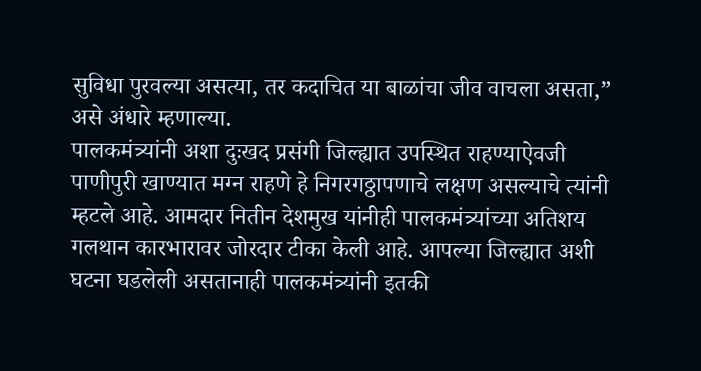सुविधा पुरवल्या असत्या, तर कदाचित या बाळांचा जीव वाचला असता,” असे अंधारे म्हणाल्या.
पालकमंत्र्यांनी अशा दुःखद प्रसंगी जिल्ह्यात उपस्थित राहण्याऐवजी पाणीपुरी खाण्यात मग्न राहणे हे निगरगठ्ठापणाचे लक्षण असल्याचे त्यांनी म्हटले आहे. आमदार नितीन देशमुख यांनीही पालकमंत्र्यांच्या अतिशय गलथान कारभारावर जोरदार टीका केली आहे. आपल्या जिल्ह्यात अशी घटना घडलेली असतानाही पालकमंत्र्यांनी इतकी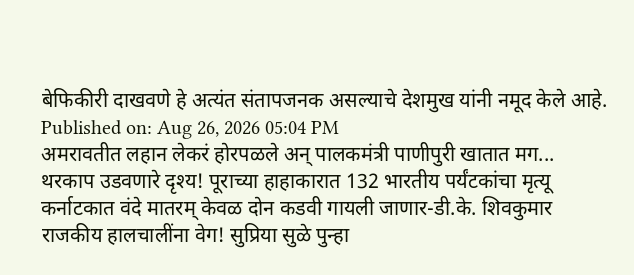बेफिकीरी दाखवणे हे अत्यंत संतापजनक असल्याचे देशमुख यांनी नमूद केले आहे.
Published on: Aug 26, 2026 05:04 PM
अमरावतीत लहान लेकरं होरपळले अन् पालकमंत्री पाणीपुरी खातात मग...
थरकाप उडवणारे दृश्य! पूराच्या हाहाकारात 132 भारतीय पर्यंटकांचा मृत्यू
कर्नाटकात वंदे मातरम् केवळ दोन कडवी गायली जाणार-डी.के. शिवकुमार
राजकीय हालचालींना वेग! सुप्रिया सुळे पुन्हा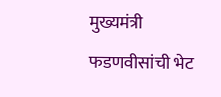मुख्यमंत्री फडणवीसांची भेट